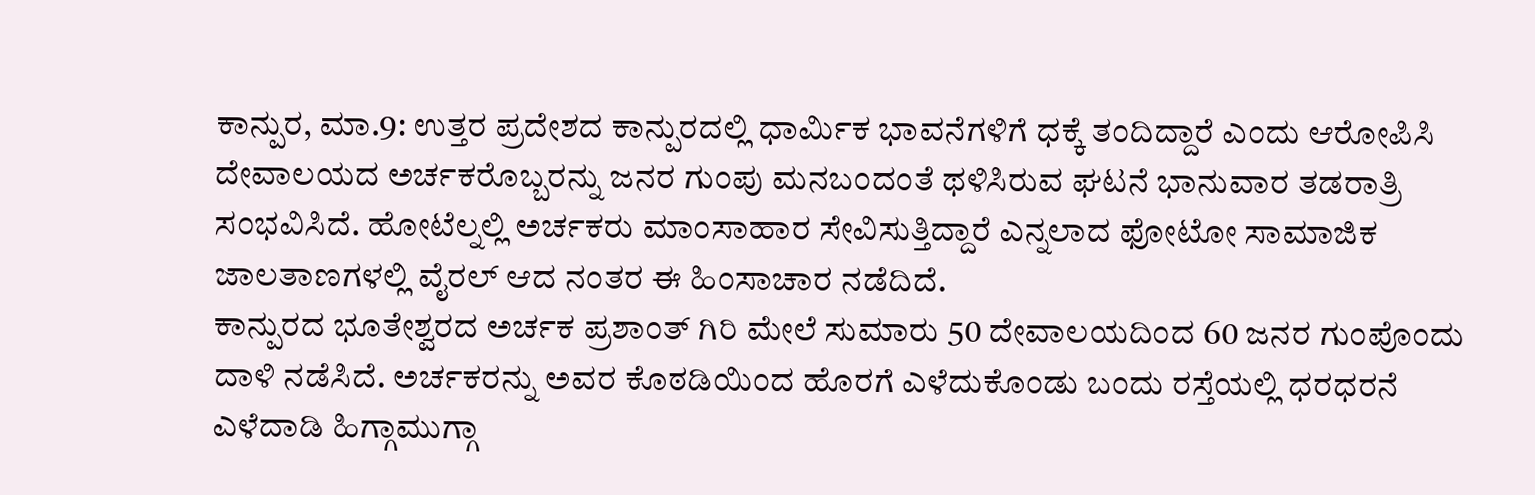ಕಾನ್ಪುರ, ಮಾ.9: ಉತ್ತರ ಪ್ರದೇಶದ ಕಾನ್ಪುರದಲ್ಲಿ ಧಾರ್ಮಿಕ ಭಾವನೆಗಳಿಗೆ ಧಕ್ಕೆ ತಂದಿದ್ದಾರೆ ಎಂದು ಆರೋಪಿಸಿ ದೇವಾಲಯದ ಅರ್ಚಕರೊಬ್ಬರನ್ನು ಜನರ ಗುಂಪು ಮನಬಂದಂತೆ ಥಳಿಸಿರುವ ಘಟನೆ ಭಾನುವಾರ ತಡರಾತ್ರಿ ಸಂಭವಿಸಿದೆ. ಹೋಟೆಲ್ನಲ್ಲಿ ಅರ್ಚಕರು ಮಾಂಸಾಹಾರ ಸೇವಿಸುತ್ತಿದ್ದಾರೆ ಎನ್ನಲಾದ ಫೋಟೋ ಸಾಮಾಜಿಕ ಜಾಲತಾಣಗಳಲ್ಲಿ ವೈರಲ್ ಆದ ನಂತರ ಈ ಹಿಂಸಾಚಾರ ನಡೆದಿದೆ.
ಕಾನ್ಪುರದ ಭೂತೇಶ್ವರದ ಅರ್ಚಕ ಪ್ರಶಾಂತ್ ಗಿರಿ ಮೇಲೆ ಸುಮಾರು 50 ದೇವಾಲಯದಿಂದ 60 ಜನರ ಗುಂಪೊಂದು ದಾಳಿ ನಡೆಸಿದೆ. ಅರ್ಚಕರನ್ನು ಅವರ ಕೊಠಡಿಯಿಂದ ಹೊರಗೆ ಎಳೆದುಕೊಂಡು ಬಂದು ರಸ್ತೆಯಲ್ಲಿ ಧರಧರನೆ ಎಳೆದಾಡಿ ಹಿಗ್ಗಾಮುಗ್ಗಾ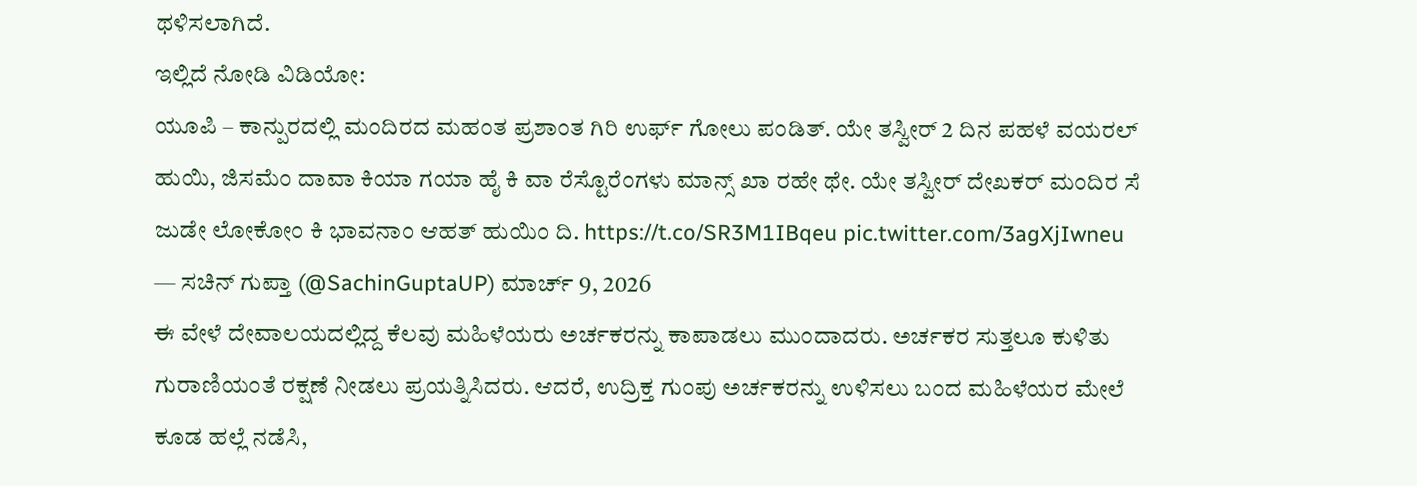ಥಳಿಸಲಾಗಿದೆ.
ಇಲ್ಲಿದೆ ನೋಡಿ ವಿಡಿಯೋ:
ಯೂಪಿ – ಕಾನ್ಪುರದಲ್ಲಿ ಮಂದಿರದ ಮಹಂತ ಪ್ರಶಾಂತ ಗಿರಿ ಉರ್ಫ್ ಗೋಲು ಪಂಡಿತ್. ಯೇ ತಸ್ವೀರ್ 2 ದಿನ ಪಹಳೆ ವಯರಲ್ ಹುಯಿ, ಜಿಸಮೆಂ ದಾವಾ ಕಿಯಾ ಗಯಾ ಹೈ ಕಿ ವಾ ರೆಸ್ಟೊರೆಂಗಳು ಮಾನ್ಸ್ ಖಾ ರಹೇ ಥೇ. ಯೇ ತಸ್ವೀರ್ ದೇಖಕರ್ ಮಂದಿರ ಸೆ ಜುಡೇ ಲೋಕೋಂ ಕಿ ಭಾವನಾಂ ಆಹತ್ ಹುಯಿಂ ದಿ. https://t.co/SR3M1IBqeu pic.twitter.com/3agXjIwneu
— ಸಚಿನ್ ಗುಪ್ತಾ (@SachinGuptaUP) ಮಾರ್ಚ್ 9, 2026
ಈ ವೇಳೆ ದೇವಾಲಯದಲ್ಲಿದ್ದ ಕೆಲವು ಮಹಿಳೆಯರು ಅರ್ಚಕರನ್ನು ಕಾಪಾಡಲು ಮುಂದಾದರು. ಅರ್ಚಕರ ಸುತ್ತಲೂ ಕುಳಿತು ಗುರಾಣಿಯಂತೆ ರಕ್ಷಣೆ ನೀಡಲು ಪ್ರಯತ್ನಿಸಿದರು. ಆದರೆ, ಉದ್ರಿಕ್ತ ಗುಂಪು ಅರ್ಚಕರನ್ನು ಉಳಿಸಲು ಬಂದ ಮಹಿಳೆಯರ ಮೇಲೆ ಕೂಡ ಹಲ್ಲೆ ನಡೆಸಿ,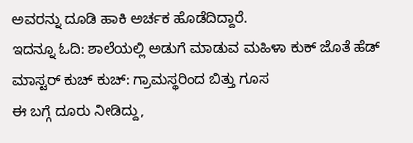ಅವರನ್ನು ದೂಡಿ ಹಾಕಿ ಅರ್ಚಕ ಹೊಡೆದಿದ್ದಾರೆ.
ಇದನ್ನೂ ಓದಿ: ಶಾಲೆಯಲ್ಲಿ ಅಡುಗೆ ಮಾಡುವ ಮಹಿಳಾ ಕುಕ್ ಜೊತೆ ಹೆಡ್ ಮಾಸ್ಟರ್ ಕುಚ್ ಕುಚ್: ಗ್ರಾಮಸ್ಥರಿಂದ ಬಿತ್ತು ಗೂಸ
ಈ ಬಗ್ಗೆ ದೂರು ನೀಡಿದ್ದು,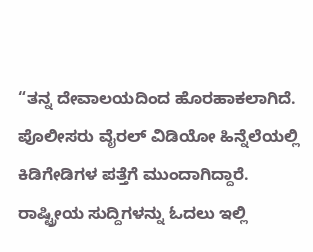“ತನ್ನ ದೇವಾಲಯದಿಂದ ಹೊರಹಾಕಲಾಗಿದೆ. ಪೊಲೀಸರು ವೈರಲ್ ವಿಡಿಯೋ ಹಿನ್ನೆಲೆಯಲ್ಲಿ ಕಿಡಿಗೇಡಿಗಳ ಪತ್ತೆಗೆ ಮುಂದಾಗಿದ್ದಾರೆ.
ರಾಷ್ಟ್ರೀಯ ಸುದ್ದಿಗಳನ್ನು ಓದಲು ಇಲ್ಲಿ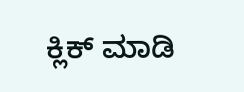ಕ್ಲಿಕ್ ಮಾಡಿ